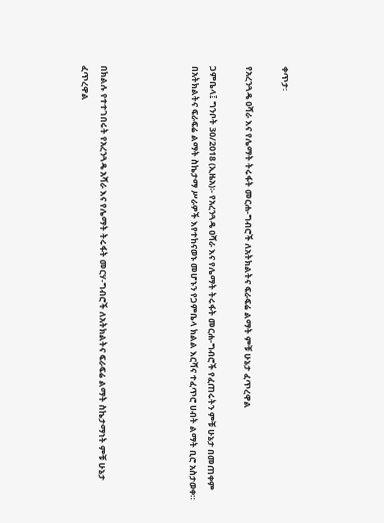ቀጥታ፡

የአረንጓዴ ዐሻራ እና የሌማት ትሩፋት መርሐ-ግብሮች ለአትክልትና ፍራፍሬ ልማት ምቹ ሁኔታ ፈጥረዋል

ጋምቤላ፤ ግንቦት 30/2018 (ኢዜአ)፡- የአረንጓዴ ዐሻራ እና የሌማት ትሩፋት መርሐ-ግብሮች የፈጠሩትን ምቹ ሁኔታ በመጠቀም በአትክልትና ፍራፍሬ ልማት ስኬታማ ሥራዎች እየተከናወኑ መሆኑን የጋምቤላ ክልል እርሻና ተፈጥሮ ሀብት ልማት ቢሮ አስታወቀ።




በክልሉ የተተገበሩት የአረንጓዴ አሻራ እና የሌማት ትሩፋት መርሃ-ግብሮች ለአትክልትና ፍራፍሬ ልማት ስኬታማነት ምቹ ሁኔታ ፈጥረዋል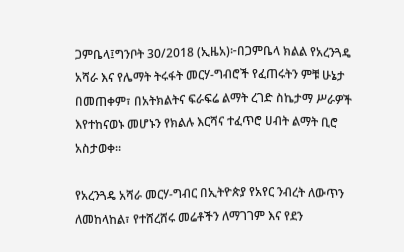ጋምቤላ፤ግንቦት 30/2018 (ኢዜአ)፦በጋምቤላ ክልል የአረንጓዴ አሻራ እና የሌማት ትሩፋት መርሃ-ግብሮች የፈጠሩትን ምቹ ሁኔታ በመጠቀም፣ በአትክልትና ፍራፍሬ ልማት ረገድ ስኬታማ ሥራዎች እየተከናወኑ መሆኑን የክልሉ እርሻና ተፈጥሮ ሀብት ልማት ቢሮ አስታወቀ።

የአረንጓዴ አሻራ መርሃ-ግብር በኢትዮጵያ የአየር ንብረት ለውጥን ለመከላከል፣ የተሸረሸሩ መሬቶችን ለማገገም እና የደን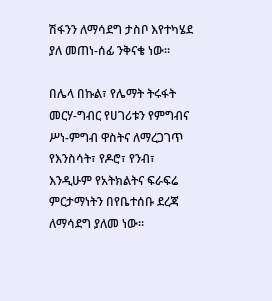ሽፋንን ለማሳደግ ታስቦ እየተካሄደ ያለ መጠነ-ሰፊ ንቅናቄ ነው።

በሌላ በኩል፣ የሌማት ትሩፋት መርሃ-ግብር የሀገሪቱን የምግብና ሥነ-ምግብ ዋስትና ለማረጋገጥ የእንስሳት፣ የዶሮ፣ የንብ፣ እንዲሁም የአትክልትና ፍራፍሬ ምርታማነትን በየቤተሰቡ ደረጃ ለማሳደግ ያለመ ነው።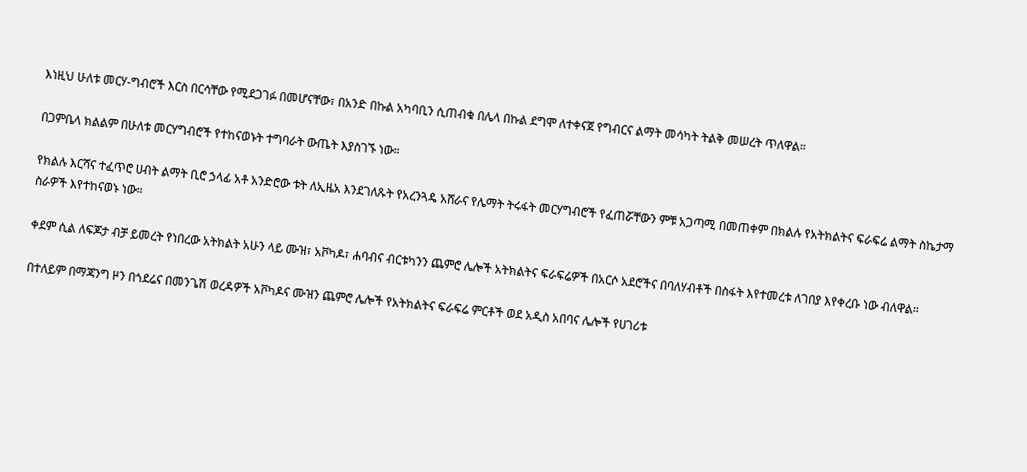እነዚህ ሁለቱ መርሃ-ግብሮች እርስ በርሳቸው የሚደጋገፉ በመሆናቸው፣ በአንድ በኩል አካባቢን ሲጠብቁ በሌላ በኩል ደግሞ ለተቀናጀ የግብርና ልማት መሳካት ትልቅ መሠረት ጥለዋል።

በጋምቤላ ክልልም በሁለቱ መርሃግብሮች የተከናወኑት ተግባራት ውጤት እያስገኙ ነው።

የክልሉ እርሻና ተፈጥሮ ሀብት ልማት ቢሮ ኃላፊ አቶ አንድሮው ቱት ለኢዜአ እንደገለጹት የአረንጓዴ አሸራና የሌማት ትሩፋት መርሃግብሮች የፈጠሯቸውን ምቹ አጋጣሚ በመጠቀም በክልሉ የአትክልትና ፍራፍሬ ልማት ስኬታማ ስራዎች እየተከናወኑ ነው።

ቀደም ሲል ለፍጆታ ብቻ ይመረት የነበረው አትክልት አሁን ላይ ሙዝ፣ አቮካዶ፣ ሐባብና ብርቱካንን ጨምሮ ሌሎች አትክልትና ፍራፍሬዎች በአርሶ አደሮችና በባለሃብቶች በስፋት እየተመረቱ ለገበያ እየቀረቡ ነው ብለዋል።

በተለይም በማጃንግ ዞን በጎደሬና በመንጌሽ ወረዳዎች አቮካዶና ሙዝን ጨምሮ ሌሎች የአትክልትና ፍራፍሬ ምርቶች ወደ አዲስ አበባና ሌሎች የሀገሪቱ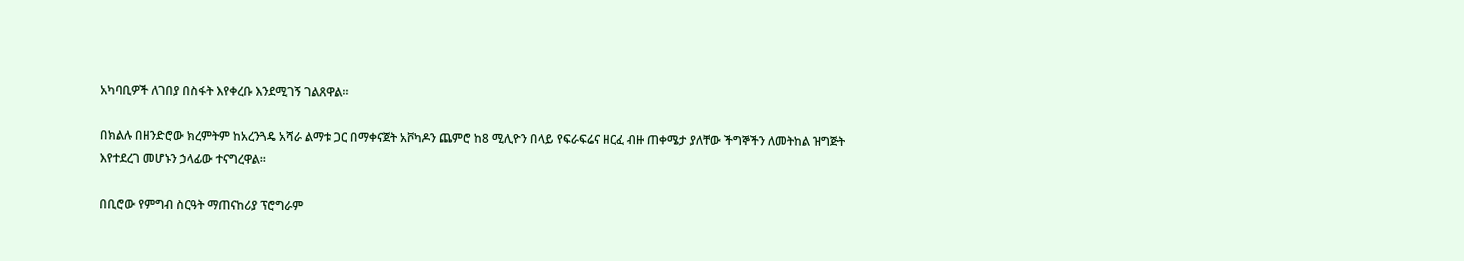አካባቢዎች ለገበያ በስፋት እየቀረቡ እንደሚገኝ ገልጸዋል።

በክልሉ በዘንድሮው ክረምትም ከአረንጓዴ አሻራ ልማቱ ጋር በማቀናጀት አቮካዶን ጨምሮ ከ8 ሚሊዮን በላይ የፍራፍሬና ዘርፈ ብዙ ጠቀሜታ ያለቸው ችግኞችን ለመትከል ዝግጅት እየተደረገ መሆኑን ኃላፊው ተናግረዋል።

በቢሮው የምግብ ስርዓት ማጠናከሪያ ፕሮግራም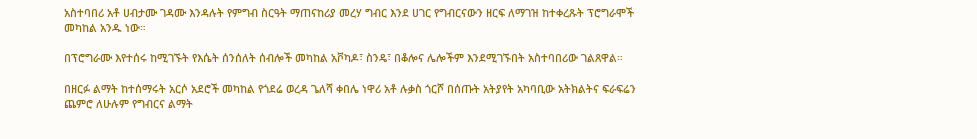አስተባበሪ አቶ ሀብታሙ ገዳሙ እንዳሉት የምግብ ስርዓት ማጠናከሪያ መረሃ ግብር እንደ ሀገር የግብርናውን ዘርፍ ለማገዝ ከተቀረጹት ፕሮግራሞች መካከል አንዱ ነው።

በፕሮግራሙ እየተሰሩ ከሚገኙት የእሴት ሰንሰለት ሰብሎች መካከል አቮካዶ፣ ስንዴ፣ በቆሎና ሌሎችም እንደሚገኙበት አስተባበሪው ገልጸዋል።

በዘርፉ ልማት ከተሰማሩት አርሶ አደሮች መካከል የጎደሬ ወረዳ ጌለሻ ቀበሌ ነዋሪ አቶ ሉቃስ ጎርሾ በሰጡት አትያየት አካባቢው አትክልትና ፍራፍሬን ጨምሮ ለሁሉም የግብርና ልማት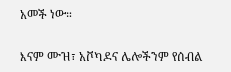አመች ነው።

እናም ሙዝ፣ አቮካዶና ሌሎችንም የሰብል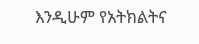እንዲሁም የአትክልትና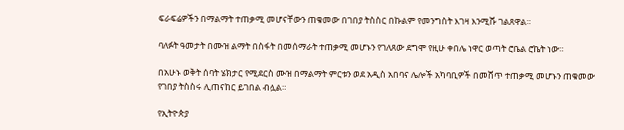ፍራፍሬዎችን በማልማት ተጠቃሚ መሆናቸውን ጠቁመው በገበያ ትስስር በኩልም የመንግስት እገዛ እንሚሹ ገልጸዋል።

ባለፉት ዓመታት በሙዝ ልማት በስፋት በመሰማራት ተጠቃሚ መሆኑን የገለጸው ደግሞ የዚሁ ቀበሌ ነዋር ወጣት ሮቤል ሮኬት ነው።

በአሁኑ ወቅት ሰባት ሄክታር የሚደርስ ሙዝ በማልማት ምርቱን ወደ አዲስ አበባና ሌሎች አካባቢዎች በመሸጥ ተጠቃሚ መሆኑን ጠቁመው የገበያ ትስስሩ ሊጠናከር ይገበል ብሏል።

የኢትዮጵያ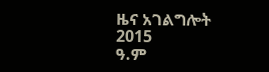ዜና አገልግሎት
2015
ዓ.ም